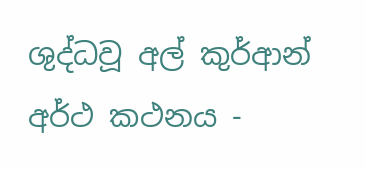ශුද්ධවූ අල් කුර්ආන් අර්ථ කථනය -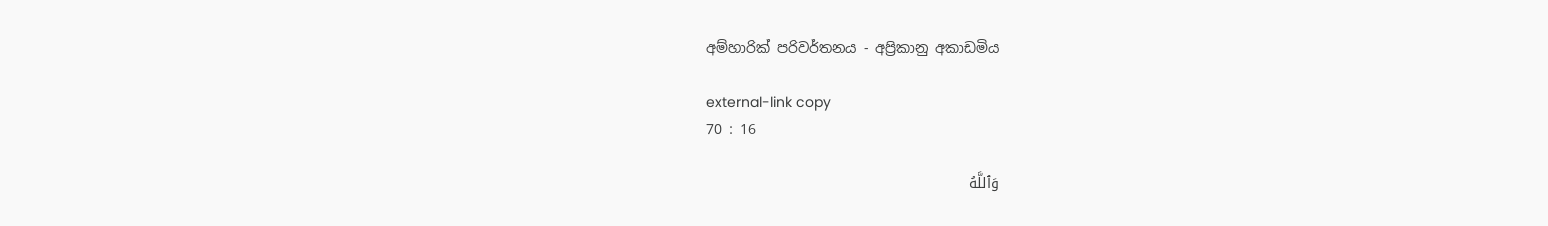අම්හාරික් පරිවර්තනය - අප්‍රිකානු අකාඩමිය

external-link copy
70 : 16

وَٱللَّهُ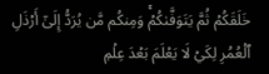خَلَقَكُمۡ ثُمَّ يَتَوَفَّىٰكُمۡۚ وَمِنكُم مَّن يُرَدُّ إِلَىٰٓ أَرۡذَلِ ٱلۡعُمُرِ لِكَيۡ لَا يَعۡلَمَ بَعۡدَ عِلۡمٖ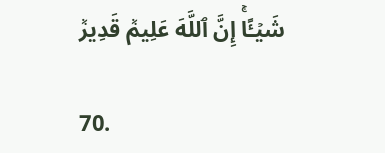شَيۡـًٔاۚ إِنَّ ٱللَّهَ عَلِيمٞ قَدِيرٞ

70.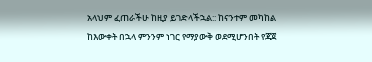አላህም ፈጠራችሁ ከዚያ ይገድላችኋል:: ከናንተም መካከል ከእውቀት በኋላ ምንንም ነገር የማያውቅ ወደሚሆንበት የጃጀ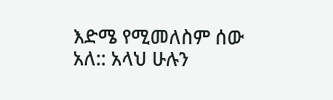እድሜ የሚመለስም ሰው አለ:: አላህ ሁሉን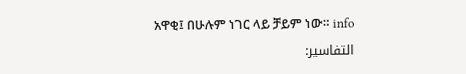አዋቂ፤ በሁሉም ነገር ላይ ቻይም ነው። info
التفاسير: